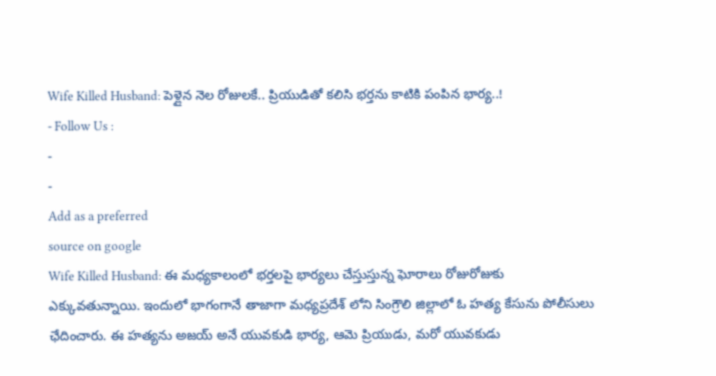Wife Killed Husband: పెళ్లైన నెల రోజులకే.. ప్రియుడితో కలిసి భర్తను కాటికి పంపిన భార్య..!
- Follow Us :
-
-
Add as a preferred
source on google
Wife Killed Husband: ఈ మధ్యకాలంలో భర్తలపై భార్యలు చేస్తుస్తున్న ఘోరాలు రోజురోజుకు ఎక్కువతున్నాయి. ఇందులో భాగంగానే తాజాగా మధ్యప్రదేశ్ లోని సింగ్రౌలి జిల్లాలో ఓ హత్య కేసును పోలీసులు ఛేదించారు. ఈ హత్యను అజయ్ అనే యువకుడి భార్య, ఆమె ప్రియుడు, మరో యువకుడు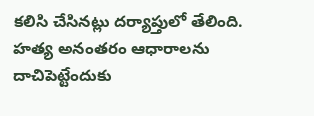కలిసి చేసినట్లు దర్యాప్తులో తేలింది. హత్య అనంతరం ఆధారాలను దాచిపెట్టేందుకు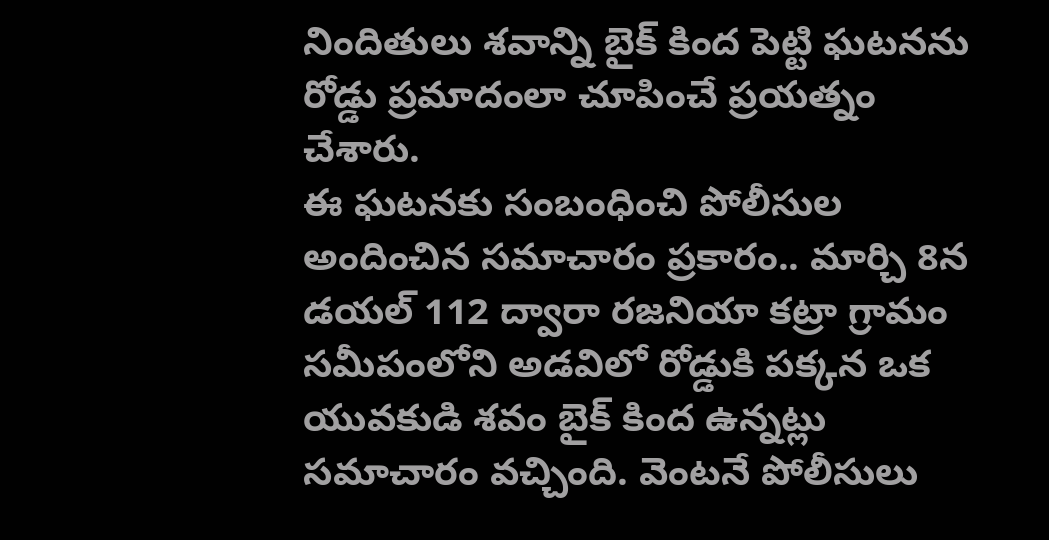నిందితులు శవాన్ని బైక్ కింద పెట్టి ఘటనను రోడ్డు ప్రమాదంలా చూపించే ప్రయత్నం చేశారు.
ఈ ఘటనకు సంబంధించి పోలీసుల అందించిన సమాచారం ప్రకారం.. మార్చి 8న డయల్ 112 ద్వారా రజనియా కట్రా గ్రామం సమీపంలోని అడవిలో రోడ్డుకి పక్కన ఒక యువకుడి శవం బైక్ కింద ఉన్నట్లు సమాచారం వచ్చింది. వెంటనే పోలీసులు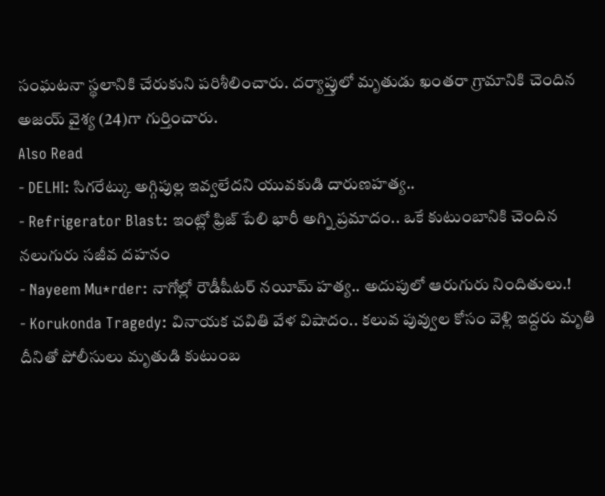సంఘటనా స్థలానికి చేరుకుని పరిశీలించారు. దర్యాప్తులో మృతుడు ఖంతరా గ్రామానికి చెందిన అజయ్ వైశ్య (24)గా గుర్తించారు.
Also Read
- DELHI: సిగరేట్కు అగ్గిపుల్ల ఇవ్వలేదని యువకుడి దారుణహత్య..
- Refrigerator Blast: ఇంట్లో ఫ్రిజ్ పేలి భారీ అగ్ని ప్రమాదం.. ఒకే కుటుంబానికి చెందిన నలుగురు సజీవ దహనం
- Nayeem Mu*rder: నాగోల్లో రౌడీషీటర్ నయీమ్ హత్య.. అదుపులో ఆరుగురు నిందితులు.!
- Korukonda Tragedy: వినాయక చవితి వేళ విషాదం.. కలువ పువ్వుల కోసం వెళ్లి ఇద్దరు మృతి
దీనితో పోలీసులు మృతుడి కుటుంబ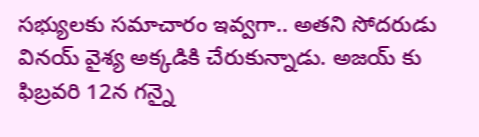సభ్యులకు సమాచారం ఇవ్వగా.. అతని సోదరుడు వినయ్ వైశ్య అక్కడికి చేరుకున్నాడు. అజయ్ కు ఫిబ్రవరి 12న గన్నై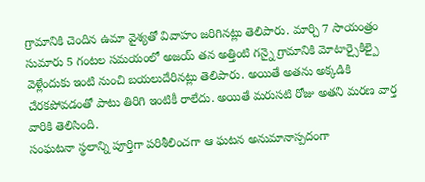గ్రామానికి చెందిన ఉమా వైశ్యతో వివాహం జరిగినట్లు తెలిపారు. మార్చి 7 సాయంత్రం సుమారు 5 గంటల సమయంలో అజయ్ తన అత్తింటి గన్నై గ్రామానికి మోటార్సైకిల్పై వెళ్లేందుకు ఇంటి నుంచి బయలుదేరినట్లు తెలిపారు. అయితే అతను అక్కడికి చేరకపోవడంతో పాటు తిరిగి ఇంటికీ రాలేదు. అయితే మరుసటి రోజు అతని మరణ వార్త వారికి తెలిసింది.
సంఘటనా స్థలాన్ని పూర్తిగా పరిశీలించగా ఆ ఘటన అనుమానాస్పదంగా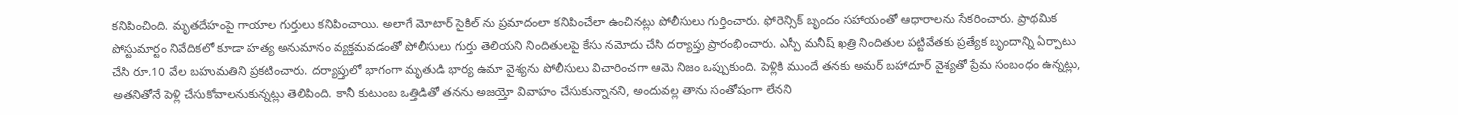కనిపించింది. మృతదేహంపై గాయాల గుర్తులు కనిపించాయి. అలాగే మోటార్ సైకిల్ ను ప్రమాదంలా కనిపించేలా ఉంచినట్లు పోలీసులు గుర్తించారు. ఫోరెన్సిక్ బృందం సహాయంతో ఆధారాలను సేకరించారు. ప్రాథమిక పోస్టుమార్టం నివేదికలో కూడా హత్య అనుమానం వ్యక్తమవడంతో పోలీసులు గుర్తు తెలియని నిందితులపై కేసు నమోదు చేసి దర్యాప్తు ప్రారంభించారు. ఎస్పీ మనీష్ ఖత్రి నిందితుల పట్టివేతకు ప్రత్యేక బృందాన్ని ఏర్పాటు చేసి రూ.10 వేల బహుమతిని ప్రకటించారు. దర్యాప్తులో భాగంగా మృతుడి భార్య ఉమా వైశ్యను పోలీసులు విచారించగా ఆమె నిజం ఒప్పుకుంది. పెళ్లికి ముందే తనకు అమర్ బహాదూర్ వైశ్యతో ప్రేమ సంబంధం ఉన్నట్లు, అతనితోనే పెళ్లి చేసుకోవాలనుకున్నట్లు తెలిపింది. కానీ కుటుంబ ఒత్తిడితో తనను అజయ్తో వివాహం చేసుకున్నానని, అందువల్ల తాను సంతోషంగా లేనని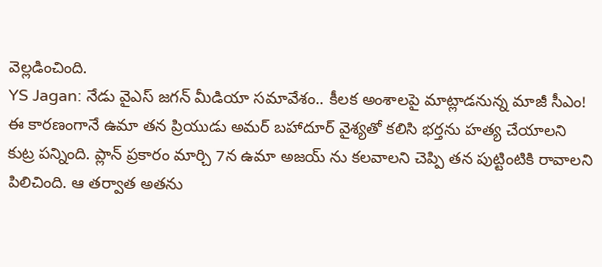వెల్లడించింది.
YS Jagan: నేడు వైఎస్ జగన్ మీడియా సమావేశం.. కీలక అంశాలపై మాట్లాడనున్న మాజీ సీఎం!
ఈ కారణంగానే ఉమా తన ప్రియుడు అమర్ బహాదూర్ వైశ్యతో కలిసి భర్తను హత్య చేయాలని కుట్ర పన్నింది. ప్లాన్ ప్రకారం మార్చి 7న ఉమా అజయ్ ను కలవాలని చెప్పి తన పుట్టింటికి రావాలని పిలిచింది. ఆ తర్వాత అతను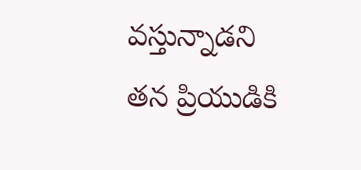వస్తున్నాడని తన ప్రియుడికి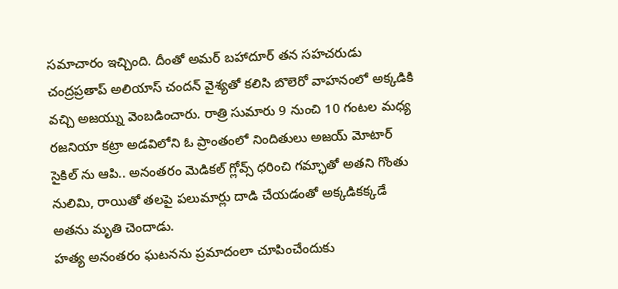సమాచారం ఇచ్చింది. దీంతో అమర్ బహాదూర్ తన సహచరుడు చంద్రప్రతాప్ అలియాస్ చందన్ వైశ్యతో కలిసి బొలెరో వాహనంలో అక్కడికి వచ్చి అజయ్ను వెంబడించారు. రాత్రి సుమారు 9 నుంచి 10 గంటల మధ్య రజనియా కట్రా అడవిలోని ఓ ప్రాంతంలో నిందితులు అజయ్ మోటార్ సైకిల్ ను ఆపి.. అనంతరం మెడికల్ గ్లోవ్స్ ధరించి గమ్ఛాతో అతని గొంతు నులిమి, రాయితో తలపై పలుమార్లు దాడి చేయడంతో అక్కడికక్కడే అతను మృతి చెందాడు.
హత్య అనంతరం ఘటనను ప్రమాదంలా చూపించేందుకు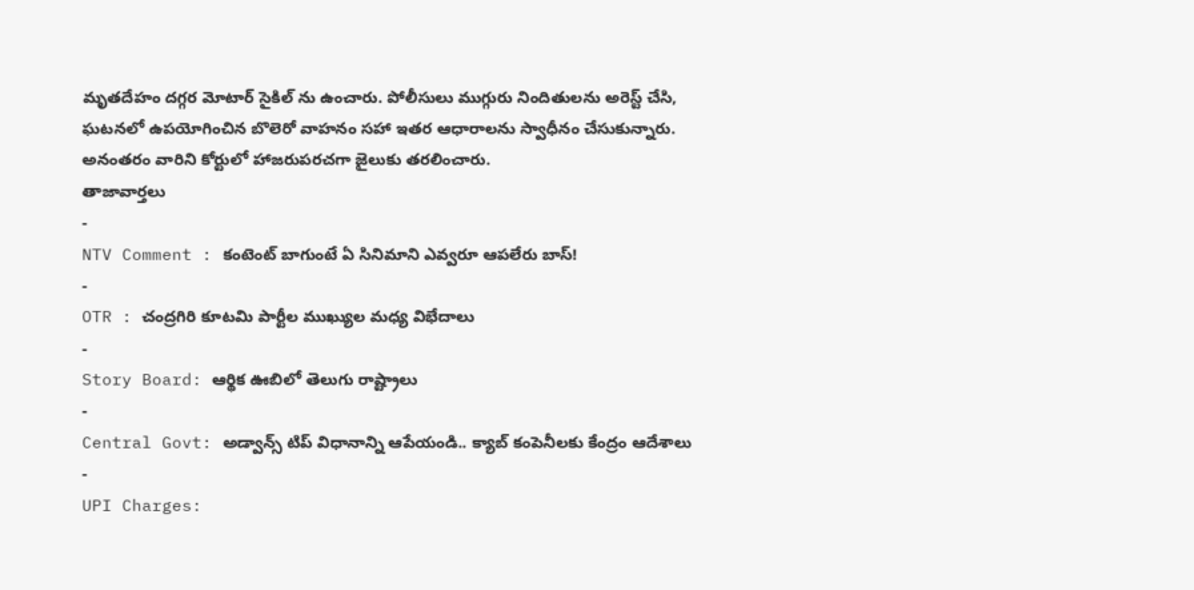మృతదేహం దగ్గర మోటార్ సైకిల్ ను ఉంచారు. పోలీసులు ముగ్గురు నిందితులను అరెస్ట్ చేసి, ఘటనలో ఉపయోగించిన బొలెరో వాహనం సహా ఇతర ఆధారాలను స్వాధీనం చేసుకున్నారు. అనంతరం వారిని కోర్టులో హాజరుపరచగా జైలుకు తరలించారు.
తాజావార్తలు
-
NTV Comment : కంటెంట్ బాగుంటే ఏ సినిమాని ఎవ్వరూ ఆపలేరు బాస్!
-
OTR : చంద్రగిరి కూటమి పార్టీల ముఖ్యుల మధ్య విభేదాలు
-
Story Board: ఆర్థిక ఊబిలో తెలుగు రాష్ట్రాలు
-
Central Govt: అడ్వాన్స్ టిప్ విధానాన్ని ఆపేయండి.. క్యాబ్ కంపెనీలకు కేంద్రం ఆదేశాలు
-
UPI Charges: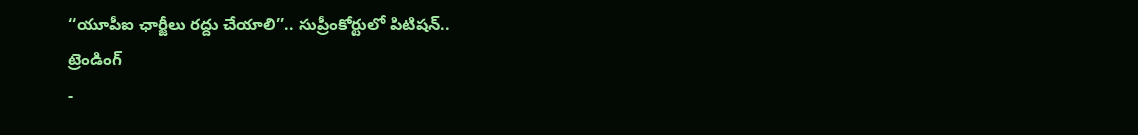‘‘యూపీఐ ఛార్జీలు రద్దు చేయాలి’’.. సుప్రీంకోర్టులో పిటిషన్..
ట్రెండింగ్
-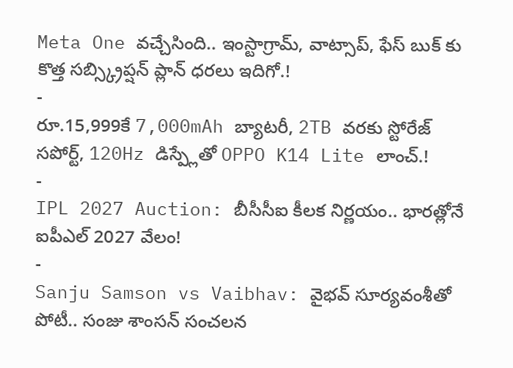Meta One వచ్చేసింది.. ఇంస్టాగ్రామ్, వాట్సాప్, ఫేస్ బుక్ కు కొత్త సబ్స్క్రిప్షన్ ప్లాన్ ధరలు ఇదిగో.!
-
రూ.15,999కే 7,000mAh బ్యాటరీ, 2TB వరకు స్టోరేజ్ సపోర్ట్, 120Hz డిస్ప్లేతో OPPO K14 Lite లాంచ్.!
-
IPL 2027 Auction: బీసీసీఐ కీలక నిర్ణయం.. భారత్లోనే ఐపీఎల్ 2027 వేలం!
-
Sanju Samson vs Vaibhav: వైభవ్ సూర్యవంశీతో పోటీ.. సంజు శాంసన్ సంచలన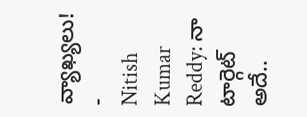వ్యాఖ్యలు!
-
Nitish Kumar Reddy: నా టార్గెట్ అదే..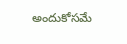అందుకోసమే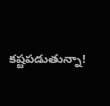కష్టపడుతున్నా!